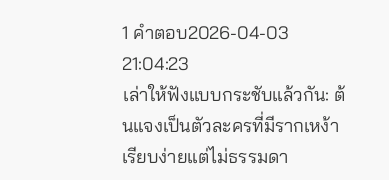1 คำตอบ2026-04-03 21:04:23
เล่าให้ฟังแบบกระชับแล้วกัน: ต้นแจงเป็นตัวละครที่มีรากเหง้าเรียบง่ายแต่ไม่ธรรมดา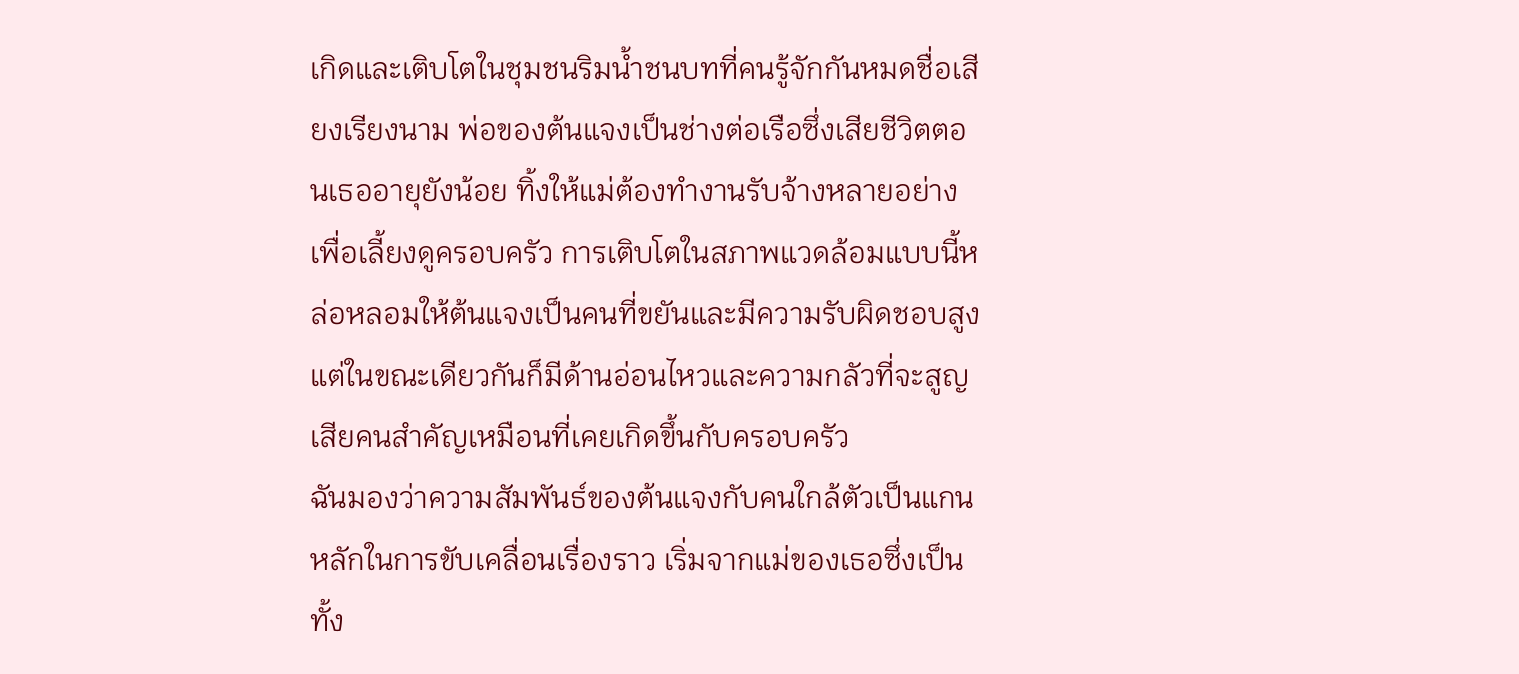เกิดและเติบโตในชุมชนริมน้ำชนบทที่คนรู้จักกันหมดชื่อเสียงเรียงนาม พ่อของต้นแจงเป็นช่างต่อเรือซึ่งเสียชีวิตตอนเธออายุยังน้อย ทิ้งให้แม่ต้องทำงานรับจ้างหลายอย่างเพื่อเลี้ยงดูครอบครัว การเติบโตในสภาพแวดล้อมแบบนี้หล่อหลอมให้ต้นแจงเป็นคนที่ขยันและมีความรับผิดชอบสูง แต่ในขณะเดียวกันก็มีด้านอ่อนไหวและความกลัวที่จะสูญเสียคนสำคัญเหมือนที่เคยเกิดขึ้นกับครอบครัว
ฉันมองว่าความสัมพันธ์ของต้นแจงกับคนใกล้ตัวเป็นแกนหลักในการขับเคลื่อนเรื่องราว เริ่มจากแม่ของเธอซึ่งเป็นทั้ง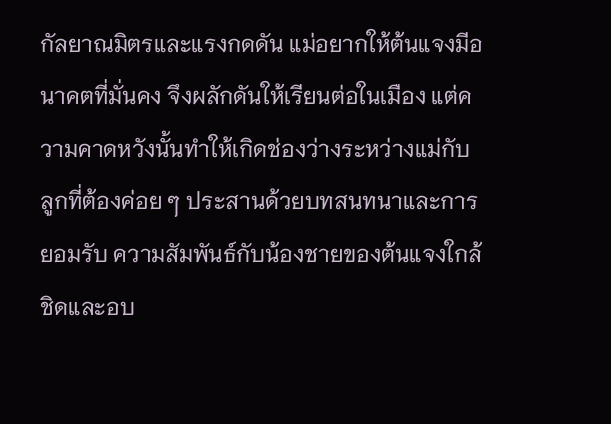กัลยาณมิตรและแรงกดดัน แม่อยากให้ต้นแจงมีอนาคตที่มั่นคง จึงผลักดันให้เรียนต่อในเมือง แต่ความคาดหวังนั้นทำให้เกิดช่องว่างระหว่างแม่กับลูกที่ต้องค่อย ๆ ประสานด้วยบทสนทนาและการยอมรับ ความสัมพันธ์กับน้องชายของต้นแจงใกล้ชิดและอบ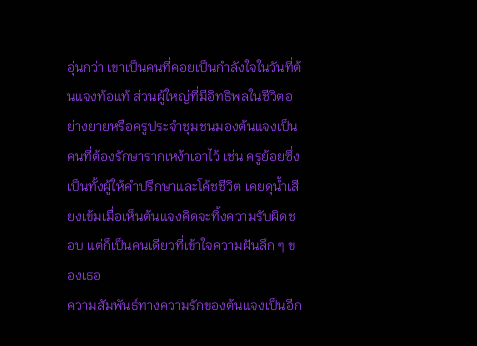อุ่นกว่า เขาเป็นคนที่คอยเป็นกำลังใจในวันที่ต้นแจงท้อแท้ ส่วนผู้ใหญ่ที่มีอิทธิพลในชีวิตอย่างยายหรือครูประจำชุมชนมองต้นแจงเป็นคนที่ต้องรักษารากเหง้าเอาไว้ เช่น ครูย้อยซึ่งเป็นทั้งผู้ให้คำปรึกษาและโค้ชชีวิต เคยดุน้ำเสียงเข้มเมื่อเห็นต้นแจงคิดจะทิ้งความรับผิดชอบ แต่ก็เป็นคนเดียวที่เข้าใจความฝันลึก ๆ ของเธอ
ความสัมพันธ์ทางความรักของต้นแจงเป็นอีก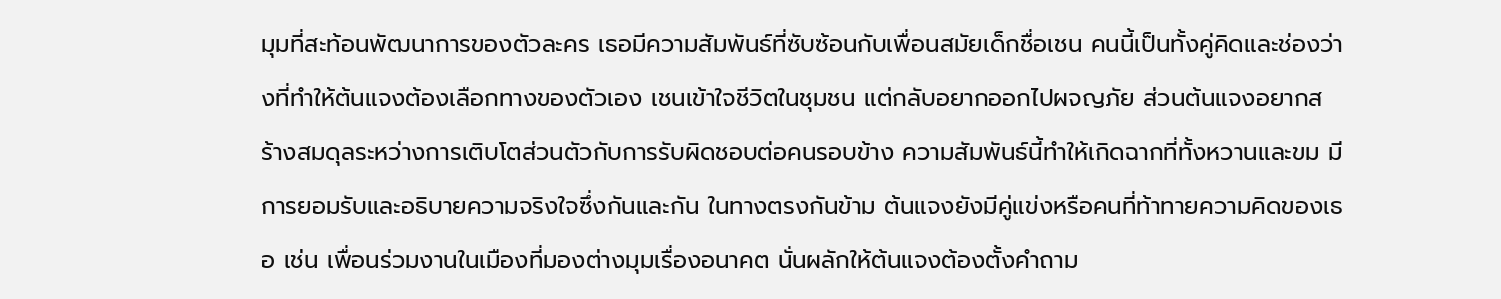มุมที่สะท้อนพัฒนาการของตัวละคร เธอมีความสัมพันธ์ที่ซับซ้อนกับเพื่อนสมัยเด็กชื่อเชน คนนี้เป็นทั้งคู่คิดและช่องว่างที่ทำให้ต้นแจงต้องเลือกทางของตัวเอง เชนเข้าใจชีวิตในชุมชน แต่กลับอยากออกไปผจญภัย ส่วนต้นแจงอยากสร้างสมดุลระหว่างการเติบโตส่วนตัวกับการรับผิดชอบต่อคนรอบข้าง ความสัมพันธ์นี้ทำให้เกิดฉากที่ทั้งหวานและขม มีการยอมรับและอธิบายความจริงใจซึ่งกันและกัน ในทางตรงกันข้าม ต้นแจงยังมีคู่แข่งหรือคนที่ท้าทายความคิดของเธอ เช่น เพื่อนร่วมงานในเมืองที่มองต่างมุมเรื่องอนาคต นั่นผลักให้ต้นแจงต้องตั้งคำถาม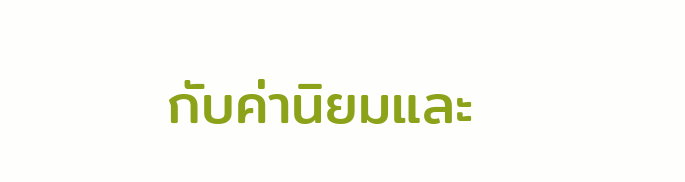กับค่านิยมและ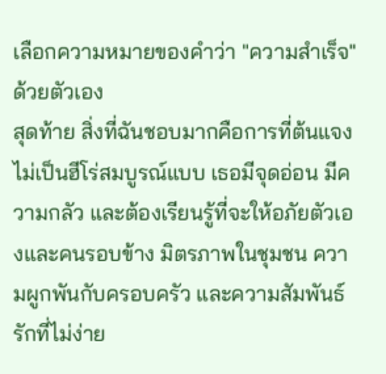เลือกความหมายของคำว่า "ความสำเร็จ" ด้วยตัวเอง
สุดท้าย สิ่งที่ฉันชอบมากคือการที่ต้นแจงไม่เป็นฮีโร่สมบูรณ์แบบ เธอมีจุดอ่อน มีความกลัว และต้องเรียนรู้ที่จะให้อภัยตัวเองและคนรอบข้าง มิตรภาพในชุมชน ความผูกพันกับครอบครัว และความสัมพันธ์รักที่ไม่ง่าย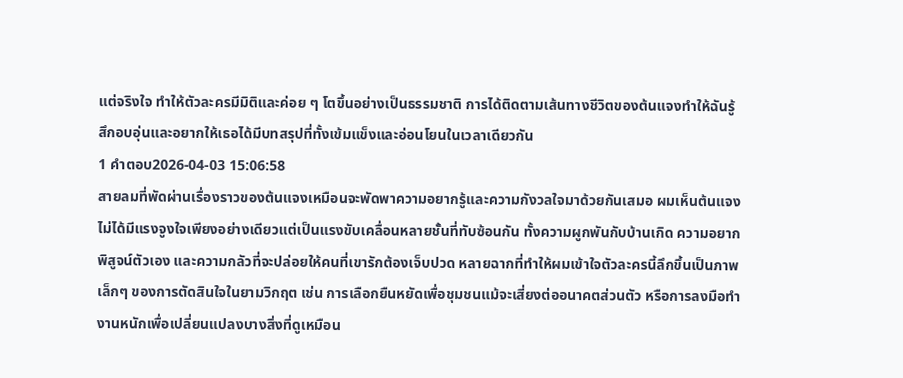แต่จริงใจ ทำให้ตัวละครมีมิติและค่อย ๆ โตขึ้นอย่างเป็นธรรมชาติ การได้ติดตามเส้นทางชีวิตของต้นแจงทำให้ฉันรู้สึกอบอุ่นและอยากให้เธอได้มีบทสรุปที่ทั้งเข้มแข็งและอ่อนโยนในเวลาเดียวกัน
1 คำตอบ2026-04-03 15:06:58
สายลมที่พัดผ่านเรื่องราวของต้นแจงเหมือนจะพัดพาความอยากรู้และความกังวลใจมาด้วยกันเสมอ ผมเห็นต้นแจงไม่ได้มีแรงจูงใจเพียงอย่างเดียวแต่เป็นแรงขับเคลื่อนหลายชั้นที่ทับซ้อนกัน ทั้งความผูกพันกับบ้านเกิด ความอยากพิสูจน์ตัวเอง และความกลัวที่จะปล่อยให้คนที่เขารักต้องเจ็บปวด หลายฉากที่ทำให้ผมเข้าใจตัวละครนี้ลึกขึ้นเป็นภาพเล็กๆ ของการตัดสินใจในยามวิกฤต เช่น การเลือกยืนหยัดเพื่อชุมชนแม้จะเสี่ยงต่ออนาคตส่วนตัว หรือการลงมือทำงานหนักเพื่อเปลี่ยนแปลงบางสิ่งที่ดูเหมือน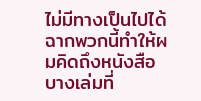ไม่มีทางเป็นไปได้ ฉากพวกนี้ทำให้ผมคิดถึงหนังสือบางเล่มที่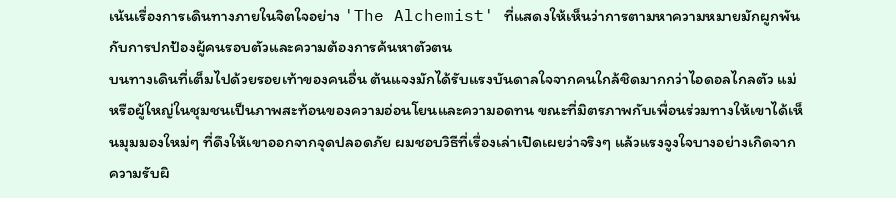เน้นเรื่องการเดินทางภายในจิตใจอย่าง 'The Alchemist' ที่แสดงให้เห็นว่าการตามหาความหมายมักผูกพันกับการปกป้องผู้คนรอบตัวและความต้องการค้นหาตัวตน
บนทางเดินที่เต็มไปด้วยรอยเท้าของคนอื่น ต้นแจงมักได้รับแรงบันดาลใจจากคนใกล้ชิดมากกว่าไอดอลไกลตัว แม่หรือผู้ใหญ่ในชุมชนเป็นภาพสะท้อนของความอ่อนโยนและความอดทน ขณะที่มิตรภาพกับเพื่อนร่วมทางให้เขาได้เห็นมุมมองใหม่ๆ ที่ดึงให้เขาออกจากจุดปลอดภัย ผมชอบวิธีที่เรื่องเล่าเปิดเผยว่าจริงๆ แล้วแรงจูงใจบางอย่างเกิดจากความรับผิ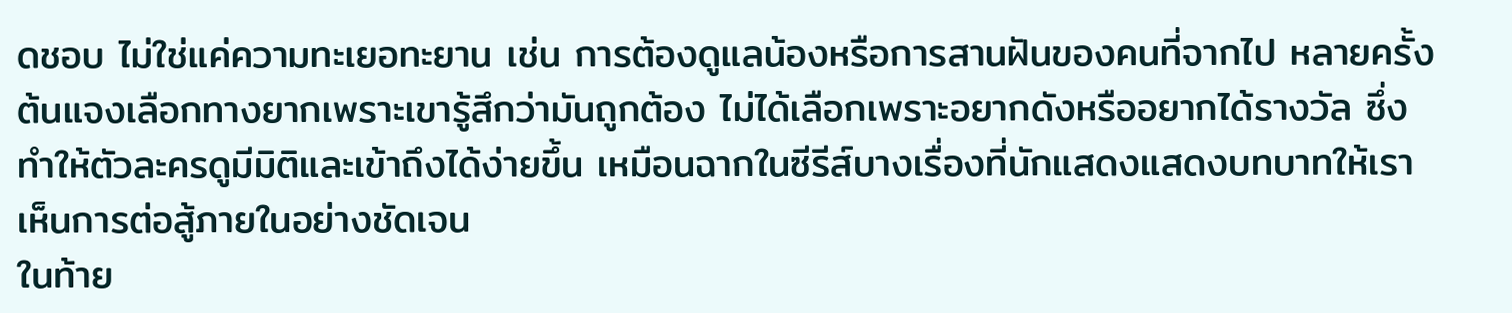ดชอบ ไม่ใช่แค่ความทะเยอทะยาน เช่น การต้องดูแลน้องหรือการสานฝันของคนที่จากไป หลายครั้งต้นแจงเลือกทางยากเพราะเขารู้สึกว่ามันถูกต้อง ไม่ได้เลือกเพราะอยากดังหรืออยากได้รางวัล ซึ่งทำให้ตัวละครดูมีมิติและเข้าถึงได้ง่ายขึ้น เหมือนฉากในซีรีส์บางเรื่องที่นักแสดงแสดงบทบาทให้เราเห็นการต่อสู้ภายในอย่างชัดเจน
ในท้าย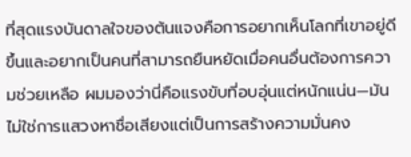ที่สุดแรงบันดาลใจของต้นแจงคือการอยากเห็นโลกที่เขาอยู่ดีขึ้นและอยากเป็นคนที่สามารถยืนหยัดเมื่อคนอื่นต้องการความช่วยเหลือ ผมมองว่านี่คือแรงขับที่อบอุ่นแต่หนักแน่น—มันไม่ใช่การแสวงหาชื่อเสียงแต่เป็นการสร้างความมั่นคง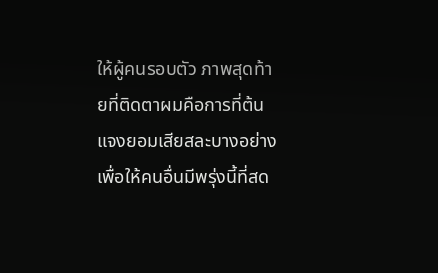ให้ผู้คนรอบตัว ภาพสุดท้ายที่ติดตาผมคือการที่ต้นแจงยอมเสียสละบางอย่างเพื่อให้คนอื่นมีพรุ่งนี้ที่สด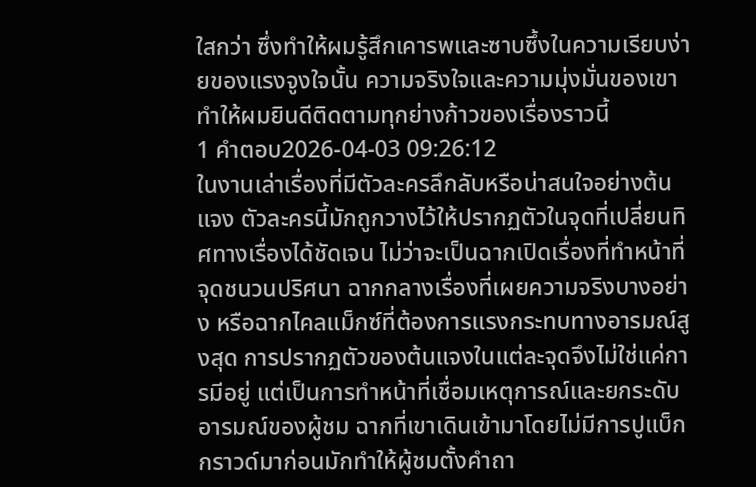ใสกว่า ซึ่งทำให้ผมรู้สึกเคารพและซาบซึ้งในความเรียบง่ายของแรงจูงใจนั้น ความจริงใจและความมุ่งมั่นของเขาทำให้ผมยินดีติดตามทุกย่างก้าวของเรื่องราวนี้
1 คำตอบ2026-04-03 09:26:12
ในงานเล่าเรื่องที่มีตัวละครลึกลับหรือน่าสนใจอย่างต้นแจง ตัวละครนี้มักถูกวางไว้ให้ปรากฏตัวในจุดที่เปลี่ยนทิศทางเรื่องได้ชัดเจน ไม่ว่าจะเป็นฉากเปิดเรื่องที่ทำหน้าที่จุดชนวนปริศนา ฉากกลางเรื่องที่เผยความจริงบางอย่าง หรือฉากไคลแม็กซ์ที่ต้องการแรงกระทบทางอารมณ์สูงสุด การปรากฏตัวของต้นแจงในแต่ละจุดจึงไม่ใช่แค่การมีอยู่ แต่เป็นการทำหน้าที่เชื่อมเหตุการณ์และยกระดับอารมณ์ของผู้ชม ฉากที่เขาเดินเข้ามาโดยไม่มีการปูแบ็กกราวด์มาก่อนมักทำให้ผู้ชมตั้งคำถา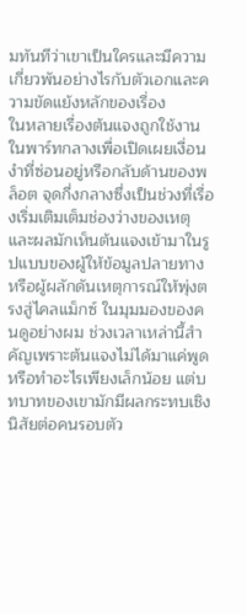มทันทีว่าเขาเป็นใครและมีความเกี่ยวพันอย่างไรกับตัวเอกและความขัดแย้งหลักของเรื่อง
ในหลายเรื่องต้นแจงถูกใช้งานในพาร์ทกลางเพื่อเปิดเผยเงื่อนงำที่ซ่อนอยู่หรือกลับด้านของพล็อต จุดกึ่งกลางซึ่งเป็นช่วงที่เรื่องเริ่มเติมเต็มช่องว่างของเหตุและผลมักเห็นต้นแจงเข้ามาในรูปแบบของผู้ให้ข้อมูลปลายทางหรือผู้ผลักดันเหตุการณ์ให้พุ่งตรงสู่ไคลแม็กซ์ ในมุมมองของคนดูอย่างผม ช่วงเวลาเหล่านี้สำคัญเพราะต้นแจงไม่ได้มาแค่พูดหรือทำอะไรเพียงเล็กน้อย แต่บทบาทของเขามักมีผลกระทบเชิงนิสัยต่อคนรอบตัว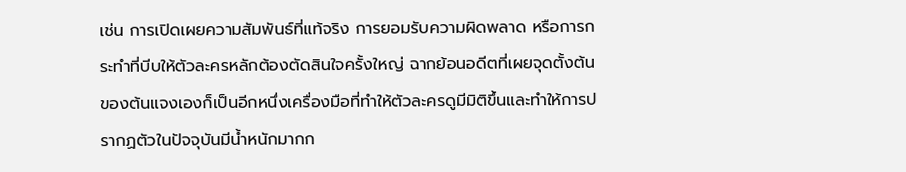เช่น การเปิดเผยความสัมพันธ์ที่แท้จริง การยอมรับความผิดพลาด หรือการกระทำที่บีบให้ตัวละครหลักต้องตัดสินใจครั้งใหญ่ ฉากย้อนอดีตที่เผยจุดตั้งต้นของต้นแจงเองก็เป็นอีกหนึ่งเครื่องมือที่ทำให้ตัวละครดูมีมิติขึ้นและทำให้การปรากฏตัวในปัจจุบันมีน้ำหนักมากก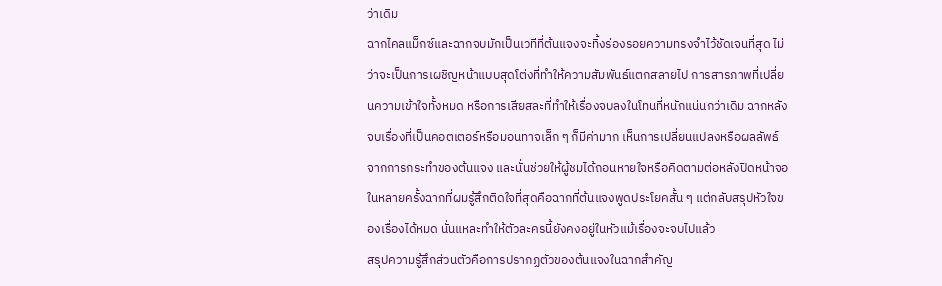ว่าเดิม
ฉากไคลแม็กซ์และฉากจบมักเป็นเวทีที่ต้นแจงจะทิ้งร่องรอยความทรงจำไว้ชัดเจนที่สุด ไม่ว่าจะเป็นการเผชิญหน้าแบบสุดโต่งที่ทำให้ความสัมพันธ์แตกสลายไป การสารภาพที่เปลี่ยนความเข้าใจทั้งหมด หรือการเสียสละที่ทำให้เรื่องจบลงในโทนที่หนักแน่นกว่าเดิม ฉากหลังจบเรื่องที่เป็นคอตเตอร์หรือมอนทาจเล็ก ๆ ก็มีค่ามาก เห็นการเปลี่ยนแปลงหรือผลลัพธ์จากการกระทำของต้นแจง และนั่นช่วยให้ผู้ชมได้ถอนหายใจหรือคิดตามต่อหลังปิดหน้าจอ ในหลายครั้งฉากที่ผมรู้สึกติดใจที่สุดคือฉากที่ต้นแจงพูดประโยคสั้น ๆ แต่กลับสรุปหัวใจของเรื่องได้หมด นั่นแหละทำให้ตัวละครนี้ยังคงอยู่ในหัวแม้เรื่องจะจบไปแล้ว
สรุปความรู้สึกส่วนตัวคือการปรากฏตัวของต้นแจงในฉากสำคัญ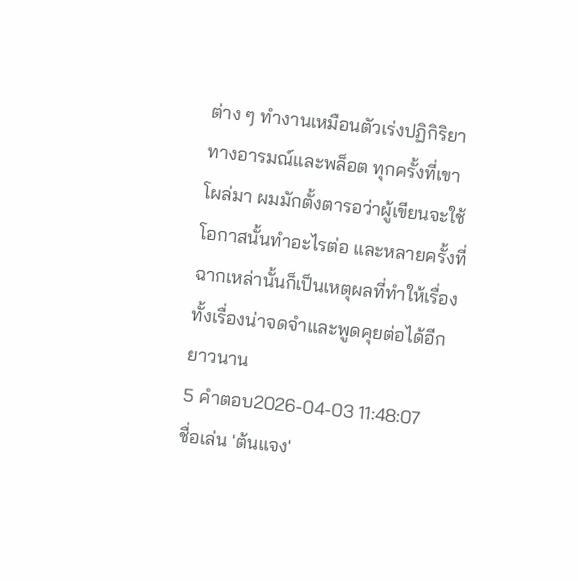ต่าง ๆ ทำงานเหมือนตัวเร่งปฏิกิริยาทางอารมณ์และพล็อต ทุกครั้งที่เขาโผล่มา ผมมักตั้งตารอว่าผู้เขียนจะใช้โอกาสนั้นทำอะไรต่อ และหลายครั้งที่ฉากเหล่านั้นก็เป็นเหตุผลที่ทำให้เรื่องทั้งเรื่องน่าจดจำและพูดคุยต่อได้อีกยาวนาน
5 คำตอบ2026-04-03 11:48:07
ชื่อเล่น 'ต้นแจง'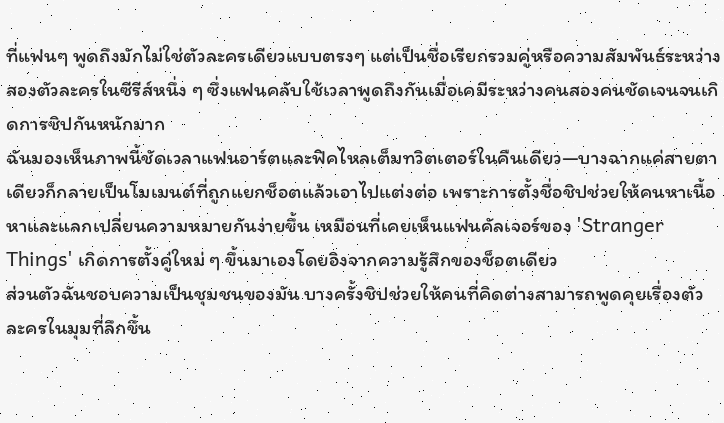ที่แฟนๆ พูดถึงมักไม่ใช่ตัวละครเดียวแบบตรงๆ แต่เป็นชื่อเรียกรวมคู่หรือความสัมพันธ์ระหว่างสองตัวละครในซีรีส์หนึ่ง ๆ ซึ่งแฟนคลับใช้เวลาพูดถึงกันเมื่อเคมีระหว่างคนสองคนชัดเจนจนเกิดการชิปกันหนักมาก
ฉันมองเห็นภาพนี้ชัดเวลาแฟนอาร์ตและฟิคไหลเต็มทวิตเตอร์ในคืนเดียว—บางฉากแค่สายตาเดียวก็กลายเป็นโมเมนต์ที่ถูกแยกช็อตแล้วเอาไปแต่งต่อ เพราะการตั้งชื่อชิปช่วยให้คนหาเนื้อหาและแลกเปลี่ยนความหมายกันง่ายขึ้น เหมือนที่เคยเห็นแฟนคัลเจอร์ของ 'Stranger Things' เกิดการตั้งคู่ใหม่ ๆ ขึ้นมาเองโดยอิงจากความรู้สึกของช็อตเดียว
ส่วนตัวฉันชอบความเป็นชุมชนของมัน บางครั้งชิปช่วยให้คนที่คิดต่างสามารถพูดคุยเรื่องตัวละครในมุมที่ลึกขึ้น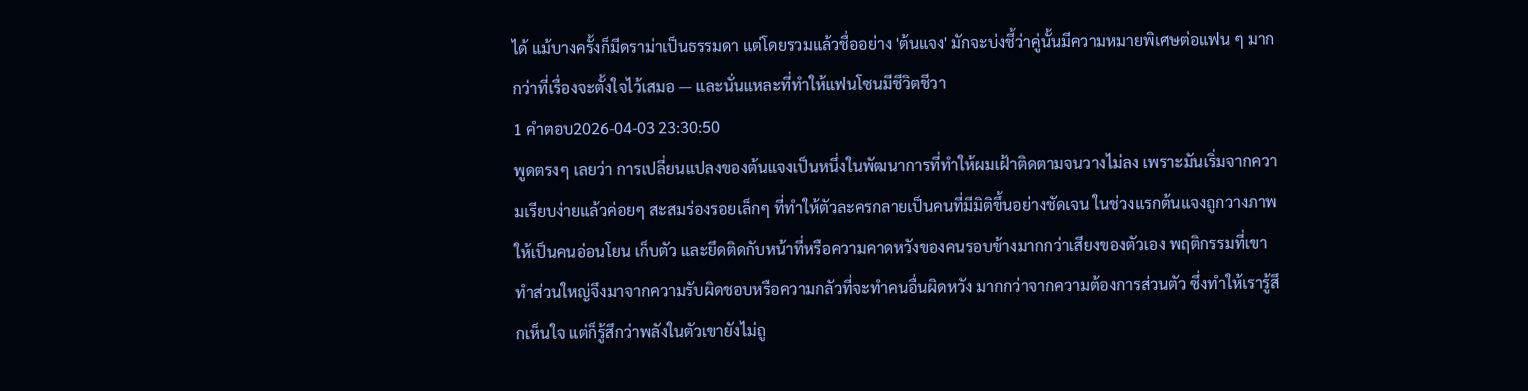ได้ แม้บางครั้งก็มีดราม่าเป็นธรรมดา แต่โดยรวมแล้วชื่ออย่าง 'ต้นแจง' มักจะบ่งชี้ว่าคู่นั้นมีความหมายพิเศษต่อแฟน ๆ มากกว่าที่เรื่องจะตั้งใจไว้เสมอ — และนั่นแหละที่ทำให้แฟนโซนมีชีวิตชีวา
1 คำตอบ2026-04-03 23:30:50
พูดตรงๆ เลยว่า การเปลี่ยนแปลงของต้นแจงเป็นหนึ่งในพัฒนาการที่ทำให้ผมเฝ้าติดตามจนวางไม่ลง เพราะมันเริ่มจากความเรียบง่ายแล้วค่อยๆ สะสมร่องรอยเล็กๆ ที่ทำให้ตัวละครกลายเป็นคนที่มีมิติขึ้นอย่างชัดเจน ในช่วงแรกต้นแจงถูกวางภาพให้เป็นคนอ่อนโยน เก็บตัว และยึดติดกับหน้าที่หรือความคาดหวังของคนรอบข้างมากกว่าเสียงของตัวเอง พฤติกรรมที่เขาทำส่วนใหญ่จึงมาจากความรับผิดชอบหรือความกลัวที่จะทำคนอื่นผิดหวัง มากกว่าจากความต้องการส่วนตัว ซึ่งทำให้เรารู้สึกเห็นใจ แต่ก็รู้สึกว่าพลังในตัวเขายังไม่ถู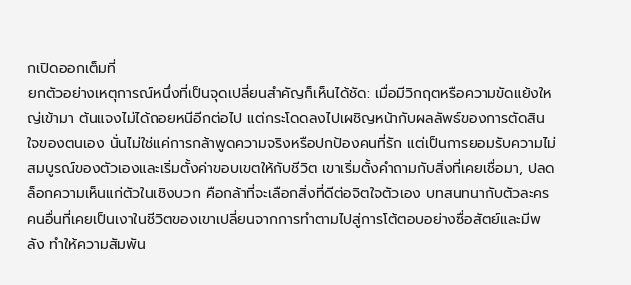กเปิดออกเต็มที่
ยกตัวอย่างเหตุการณ์หนึ่งที่เป็นจุดเปลี่ยนสำคัญก็เห็นได้ชัด: เมื่อมีวิกฤตหรือความขัดแย้งใหญ่เข้ามา ต้นแจงไม่ได้ถอยหนีอีกต่อไป แต่กระโดดลงไปเผชิญหน้ากับผลลัพธ์ของการตัดสินใจของตนเอง นั่นไม่ใช่แค่การกล้าพูดความจริงหรือปกป้องคนที่รัก แต่เป็นการยอมรับความไม่สมบูรณ์ของตัวเองและเริ่มตั้งค่าขอบเขตให้กับชีวิต เขาเริ่มตั้งคำถามกับสิ่งที่เคยเชื่อมา, ปลดล็อกความเห็นแก่ตัวในเชิงบวก คือกล้าที่จะเลือกสิ่งที่ดีต่อจิตใจตัวเอง บทสนทนากับตัวละครคนอื่นที่เคยเป็นเงาในชีวิตของเขาเปลี่ยนจากการทำตามไปสู่การโต้ตอบอย่างซื่อสัตย์และมีพลัง ทำให้ความสัมพัน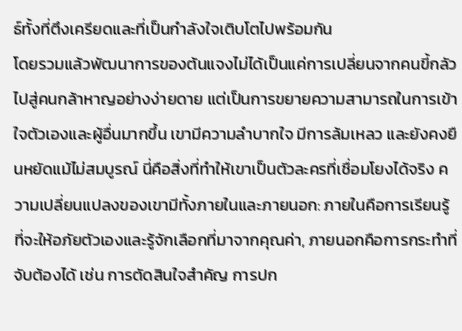ธ์ทั้งที่ตึงเครียดและที่เป็นกำลังใจเติบโตไปพร้อมกัน
โดยรวมแล้วพัฒนาการของต้นแจงไม่ได้เป็นแค่การเปลี่ยนจากคนขี้กลัวไปสู่คนกล้าหาญอย่างง่ายดาย แต่เป็นการขยายความสามารถในการเข้าใจตัวเองและผู้อื่นมากขึ้น เขามีความลำบากใจ มีการล้มเหลว และยังคงยืนหยัดแม้ไม่สมบูรณ์ นี่คือสิ่งที่ทำให้เขาเป็นตัวละครที่เชื่อมโยงได้จริง ความเปลี่ยนแปลงของเขามีทั้งภายในและภายนอก: ภายในคือการเรียนรู้ที่จะให้อภัยตัวเองและรู้จักเลือกที่มาจากคุณค่า, ภายนอกคือการกระทำที่จับต้องได้ เช่น การตัดสินใจสำคัญ การปก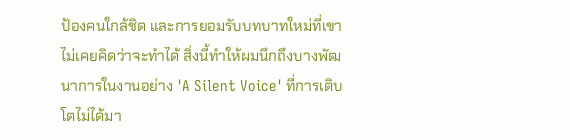ป้องคนใกล้ชิด และการยอมรับบทบาทใหม่ที่เขาไม่เคยคิดว่าจะทำได้ สิ่งนี้ทำให้ผมนึกถึงบางพัฒนาการในงานอย่าง 'A Silent Voice' ที่การเติบโตไม่ได้มา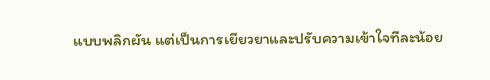แบบพลิกผัน แต่เป็นการเยียวยาและปรับความเข้าใจทีละน้อย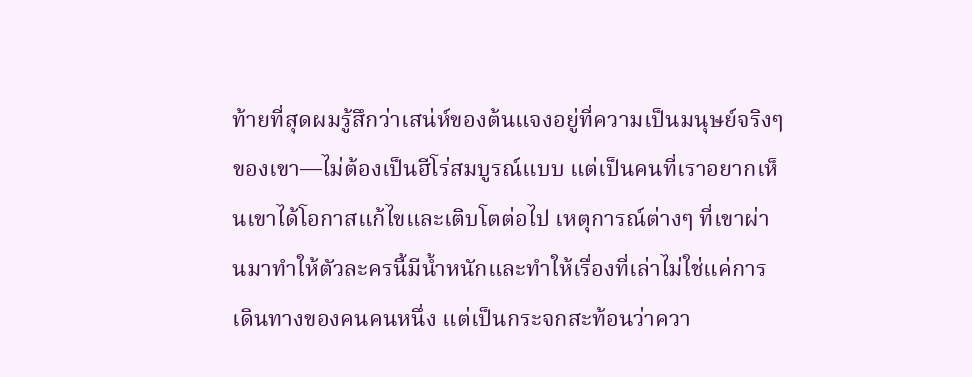ท้ายที่สุดผมรู้สึกว่าเสน่ห์ของต้นแจงอยู่ที่ความเป็นมนุษย์จริงๆ ของเขา—ไม่ต้องเป็นฮีโร่สมบูรณ์แบบ แต่เป็นคนที่เราอยากเห็นเขาได้โอกาสแก้ไขและเติบโตต่อไป เหตุการณ์ต่างๆ ที่เขาผ่านมาทำให้ตัวละครนี้มีน้ำหนักและทำให้เรื่องที่เล่าไม่ใช่แค่การเดินทางของคนคนหนึ่ง แต่เป็นกระจกสะท้อนว่าควา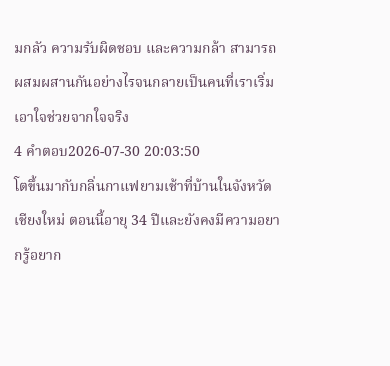มกลัว ความรับผิดชอบ และความกล้า สามารถผสมผสานกันอย่างไรจนกลายเป็นคนที่เราเริ่มเอาใจช่วยจากใจจริง
4 คำตอบ2026-07-30 20:03:50
โตขึ้นมากับกลิ่นกาแฟยามเช้าที่บ้านในจังหวัดเชียงใหม่ ตอนนี้อายุ 34 ปีและยังคงมีความอยากรู้อยาก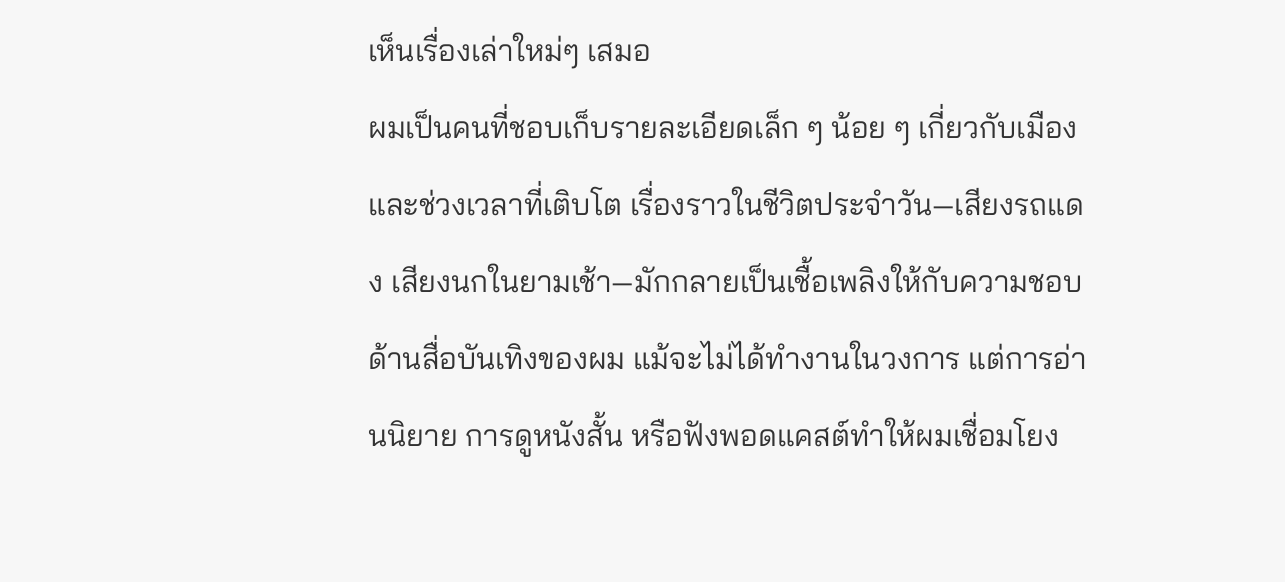เห็นเรื่องเล่าใหม่ๆ เสมอ
ผมเป็นคนที่ชอบเก็บรายละเอียดเล็ก ๆ น้อย ๆ เกี่ยวกับเมืองและช่วงเวลาที่เติบโต เรื่องราวในชีวิตประจำวัน—เสียงรถแดง เสียงนกในยามเช้า—มักกลายเป็นเชื้อเพลิงให้กับความชอบด้านสื่อบันเทิงของผม แม้จะไม่ได้ทำงานในวงการ แต่การอ่านนิยาย การดูหนังสั้น หรือฟังพอดแคสต์ทำให้ผมเชื่อมโยง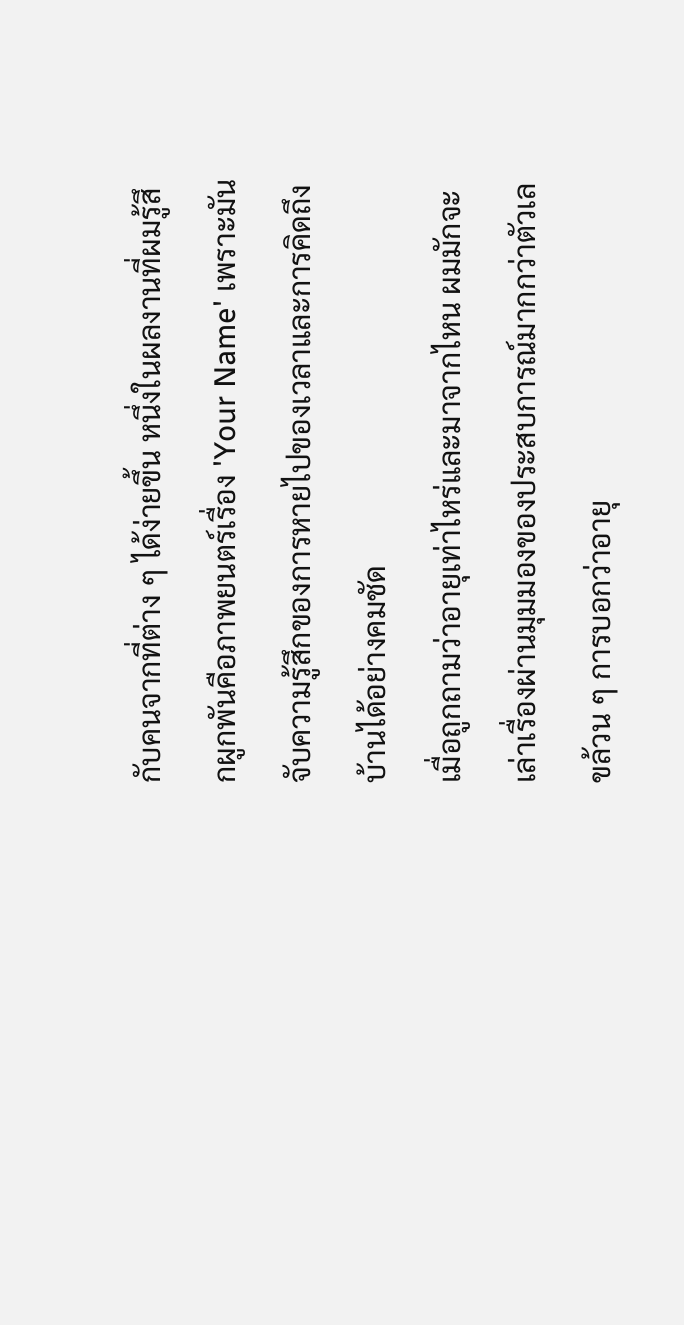กับคนจากที่ต่าง ๆ ได้ง่ายขึ้น หนึ่งในผลงานที่ผมรู้สึกผูกพันคือภาพยนตร์เรื่อง 'Your Name' เพราะมันจับความรู้สึกของการหายไปของเวลาและการคิดถึงบ้านได้อย่างคมชัด
เมื่อถูกถามว่าอายุเท่าไหร่และมาจากไหน ผมมักจะเล่าเรื่องผ่านมุมมองของประสบการณ์มากกว่าตัวเลขล้วน ๆ การบอกว่าอายุ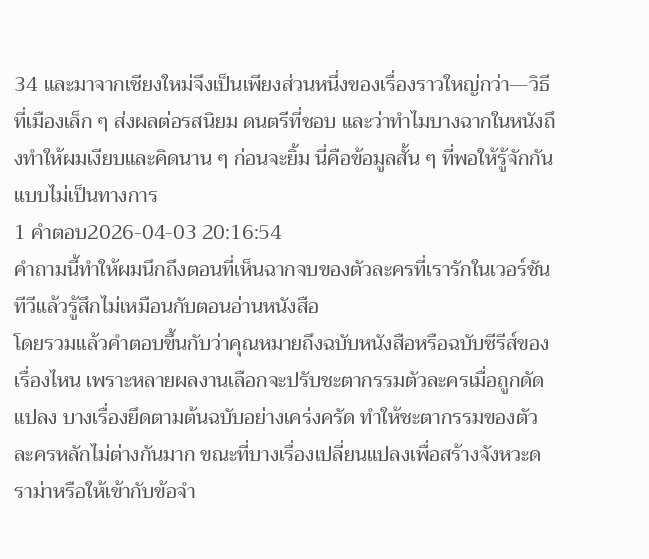34 และมาจากเชียงใหม่จึงเป็นเพียงส่วนหนึ่งของเรื่องราวใหญ่กว่า—วิธีที่เมืองเล็ก ๆ ส่งผลต่อรสนิยม ดนตรีที่ชอบ และว่าทำไมบางฉากในหนังถึงทำให้ผมเงียบและคิดนาน ๆ ก่อนจะยิ้ม นี่คือข้อมูลสั้น ๆ ที่พอให้รู้จักกันแบบไม่เป็นทางการ
1 คำตอบ2026-04-03 20:16:54
คำถามนี้ทำให้ผมนึกถึงตอนที่เห็นฉากจบของตัวละครที่เรารักในเวอร์ชันทีวีแล้วรู้สึกไม่เหมือนกับตอนอ่านหนังสือ
โดยรวมแล้วคำตอบขึ้นกับว่าคุณหมายถึงฉบับหนังสือหรือฉบับซีรีส์ของเรื่องไหน เพราะหลายผลงานเลือกจะปรับชะตากรรมตัวละครเมื่อถูกดัดแปลง บางเรื่องยึดตามต้นฉบับอย่างเคร่งครัด ทำให้ชะตากรรมของตัวละครหลักไม่ต่างกันมาก ขณะที่บางเรื่องเปลี่ยนแปลงเพื่อสร้างจังหวะดราม่าหรือให้เข้ากับข้อจำ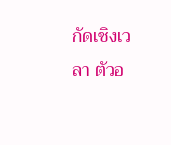กัดเชิงเวลา ตัวอ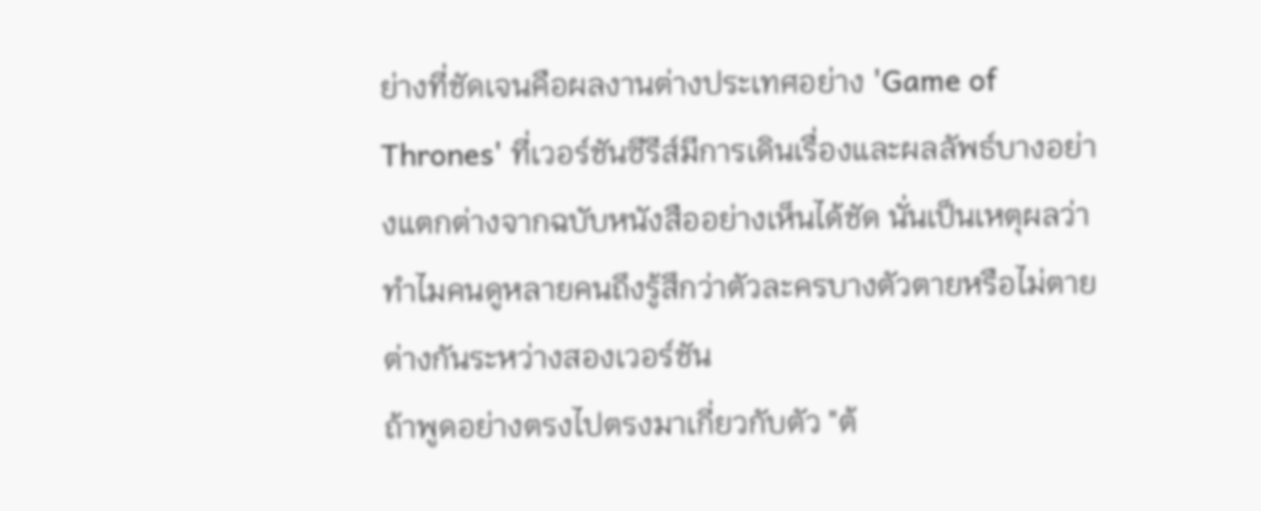ย่างที่ชัดเจนคือผลงานต่างประเทศอย่าง 'Game of Thrones' ที่เวอร์ชันซีรีส์มีการเดินเรื่องและผลลัพธ์บางอย่างแตกต่างจากฉบับหนังสืออย่างเห็นได้ชัด นั่นเป็นเหตุผลว่าทำไมคนดูหลายคนถึงรู้สึกว่าตัวละครบางตัวตายหรือไม่ตายต่างกันระหว่างสองเวอร์ชัน
ถ้าพูดอย่างตรงไปตรงมาเกี่ยวกับตัว "ต้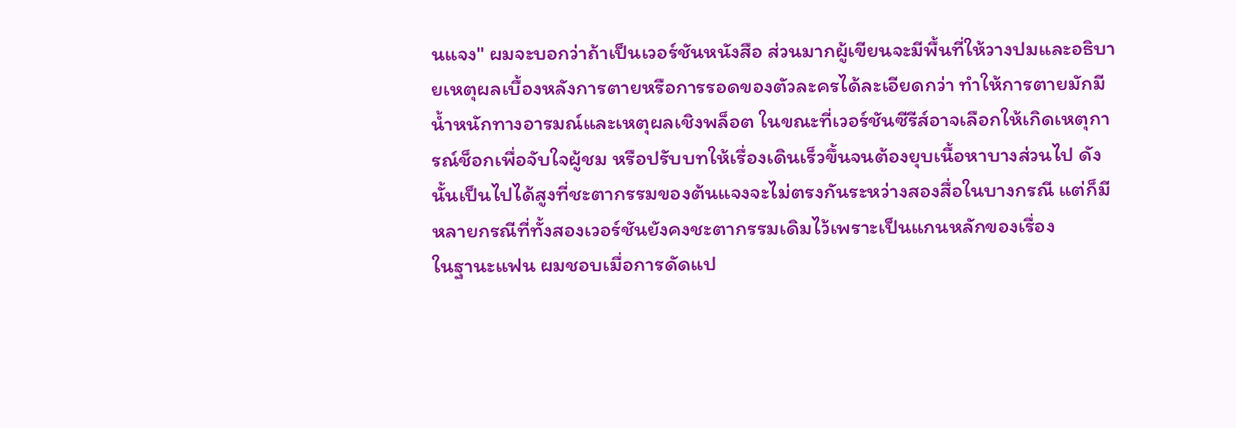นแจง" ผมจะบอกว่าถ้าเป็นเวอร์ชันหนังสือ ส่วนมากผู้เขียนจะมีพื้นที่ให้วางปมและอธิบายเหตุผลเบื้องหลังการตายหรือการรอดของตัวละครได้ละเอียดกว่า ทำให้การตายมักมีน้ำหนักทางอารมณ์และเหตุผลเชิงพล็อต ในขณะที่เวอร์ชันซีรีส์อาจเลือกให้เกิดเหตุการณ์ช็อกเพื่อจับใจผู้ชม หรือปรับบทให้เรื่องเดินเร็วขึ้นจนต้องยุบเนื้อหาบางส่วนไป ดังนั้นเป็นไปได้สูงที่ชะตากรรมของต้นแจงจะไม่ตรงกันระหว่างสองสื่อในบางกรณี แต่ก็มีหลายกรณีที่ทั้งสองเวอร์ชันยังคงชะตากรรมเดิมไว้เพราะเป็นแกนหลักของเรื่อง
ในฐานะแฟน ผมชอบเมื่อการดัดแป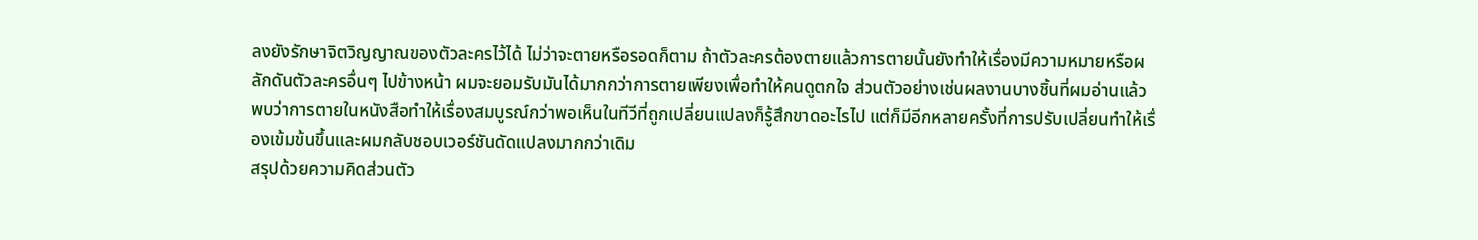ลงยังรักษาจิตวิญญาณของตัวละครไว้ได้ ไม่ว่าจะตายหรือรอดก็ตาม ถ้าตัวละครต้องตายแล้วการตายนั้นยังทำให้เรื่องมีความหมายหรือผลักดันตัวละครอื่นๆ ไปข้างหน้า ผมจะยอมรับมันได้มากกว่าการตายเพียงเพื่อทำให้คนดูตกใจ ส่วนตัวอย่างเช่นผลงานบางชิ้นที่ผมอ่านแล้วพบว่าการตายในหนังสือทำให้เรื่องสมบูรณ์กว่าพอเห็นในทีวีที่ถูกเปลี่ยนแปลงก็รู้สึกขาดอะไรไป แต่ก็มีอีกหลายครั้งที่การปรับเปลี่ยนทำให้เรื่องเข้มข้นขึ้นและผมกลับชอบเวอร์ชันดัดแปลงมากกว่าเดิม
สรุปด้วยความคิดส่วนตัว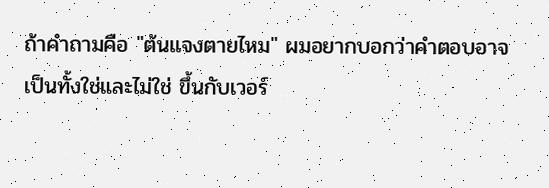ถ้าคำถามคือ "ต้นแจงตายไหม" ผมอยากบอกว่าคำตอบอาจเป็นทั้งใช่และไม่ใช่ ขึ้นกับเวอร์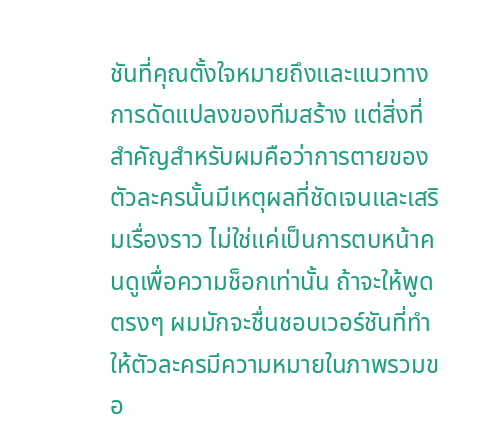ชันที่คุณตั้งใจหมายถึงและแนวทางการดัดแปลงของทีมสร้าง แต่สิ่งที่สำคัญสำหรับผมคือว่าการตายของตัวละครนั้นมีเหตุผลที่ชัดเจนและเสริมเรื่องราว ไม่ใช่แค่เป็นการตบหน้าคนดูเพื่อความช็อกเท่านั้น ถ้าจะให้พูดตรงๆ ผมมักจะชื่นชอบเวอร์ชันที่ทำให้ตัวละครมีความหมายในภาพรวมขอ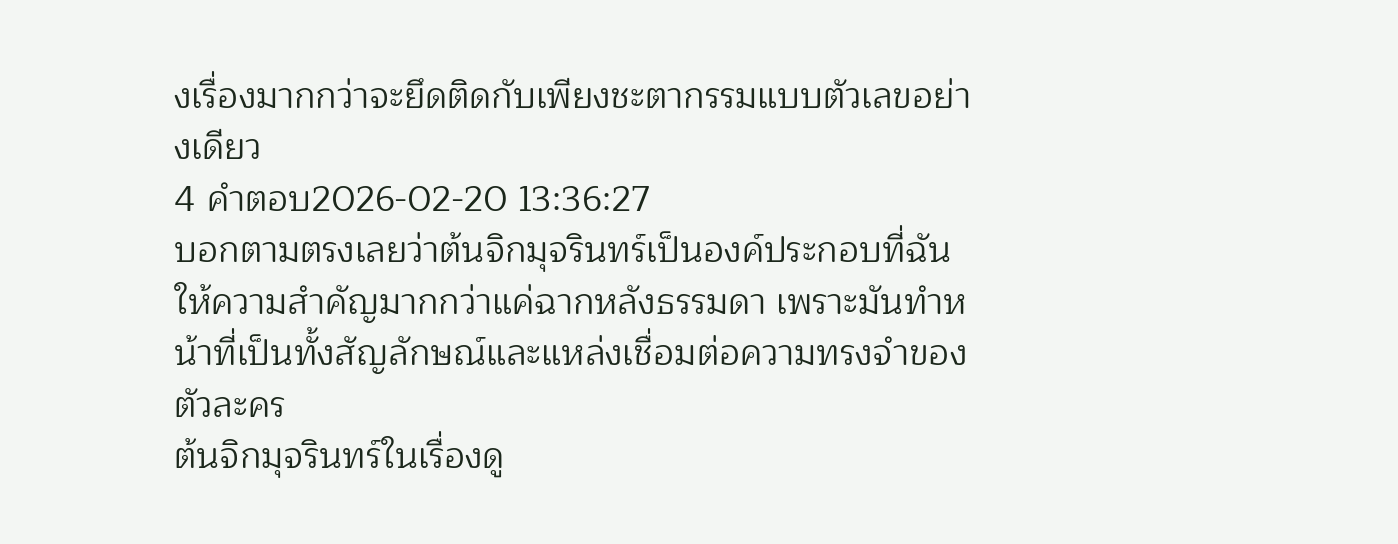งเรื่องมากกว่าจะยึดติดกับเพียงชะตากรรมแบบตัวเลขอย่างเดียว
4 คำตอบ2026-02-20 13:36:27
บอกตามตรงเลยว่าต้นจิกมุจรินทร์เป็นองค์ประกอบที่ฉันให้ความสำคัญมากกว่าแค่ฉากหลังธรรมดา เพราะมันทำหน้าที่เป็นทั้งสัญลักษณ์และแหล่งเชื่อมต่อความทรงจำของตัวละคร
ต้นจิกมุจรินทร์ในเรื่องดู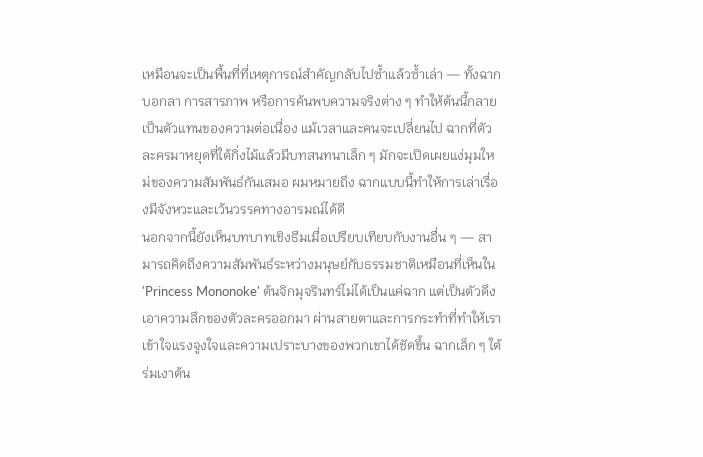เหมือนจะเป็นพื้นที่ที่เหตุการณ์สำคัญกลับไปซ้ำแล้วซ้ำเล่า — ทั้งฉากบอกลา การสารภาพ หรือการค้นพบความจริงต่าง ๆ ทำให้ต้นนี้กลายเป็นตัวแทนของความต่อเนื่อง แม้เวลาและคนจะเปลี่ยนไป ฉากที่ตัวละครมาหยุดที่ใต้กิ่งไม้แล้วมีบทสนทนาเล็ก ๆ มักจะเปิดเผยแง่มุมใหม่ของความสัมพันธ์กันเสมอ ผมหมายถึง ฉากแบบนี้ทำให้การเล่าเรื่องมีจังหวะและเว้นวรรคทางอารมณ์ได้ดี
นอกจากนี้ยังเห็นบทบาทเชิงธีมเมื่อเปรียบเทียบกับงานอื่น ๆ — สามารถคิดถึงความสัมพันธ์ระหว่างมนุษย์กับธรรมชาติเหมือนที่เห็นใน 'Princess Mononoke' ต้นจิกมุจรินทร์ไม่ได้เป็นแค่ฉาก แต่เป็นตัวดึงเอาความลึกของตัวละครออกมา ผ่านสายตาและการกระทำที่ทำให้เราเข้าใจแรงจูงใจและความเปราะบางของพวกเขาได้ชัดขึ้น ฉากเล็ก ๆ ใต้ร่มเงาต้น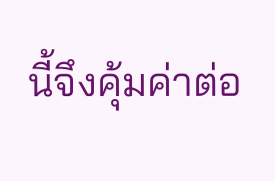นี้จึงคุ้มค่าต่อ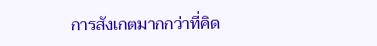การสังเกตมากกว่าที่คิด